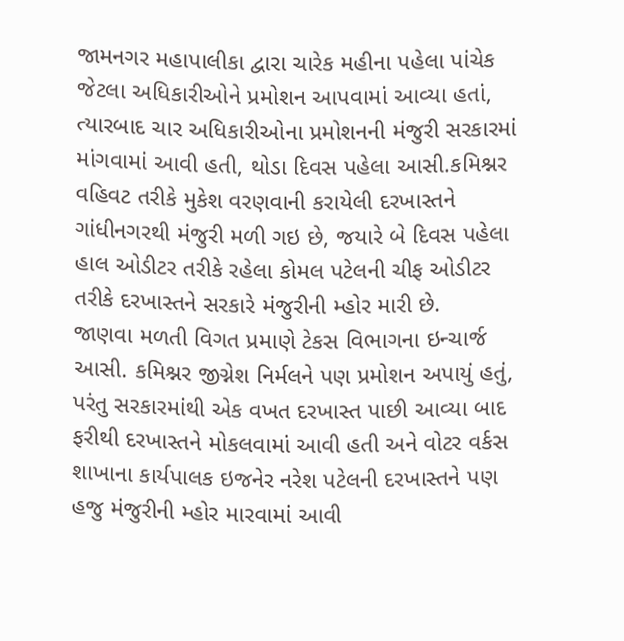જામનગર મહાપાલીકા દ્વારા ચારેક મહીના પહેલા પાંચેક જેટલા અધિકારીઓને પ્રમોશન આપવામાં આવ્યા હતાં, ત્યારબાદ ચાર અધિકારીઓના પ્રમોશનની મંજુરી સરકારમાં માંગવામાં આવી હતી, થોડા દિવસ પહેલા આસી.કમિશ્નર વહિવટ તરીકે મુકેશ વરણવાની કરાયેલી દરખાસ્તને ગાંધીનગરથી મંજુરી મળી ગઇ છે, જયારે બે દિવસ પહેલા હાલ ઓડીટર તરીકે રહેલા કોમલ પટેલની ચીફ ઓડીટર તરીકે દરખાસ્તને સરકારે મંજુરીની મ્હોર મારી છે.
જાણવા મળતી વિગત પ્રમાણે ટેકસ વિભાગના ઇન્ચાર્જ આસી. કમિશ્નર જીગ્નેશ નિર્મલને પણ પ્રમોશન અપાયું હતું, પરંતુ સરકારમાંથી એક વખત દરખાસ્ત પાછી આવ્યા બાદ ફરીથી દરખાસ્તને મોકલવામાં આવી હતી અને વોટર વર્કસ શાખાના કાર્યપાલક ઇજનેર નરેશ પટેલની દરખાસ્તને પણ હજુ મંજુરીની મ્હોર મારવામાં આવી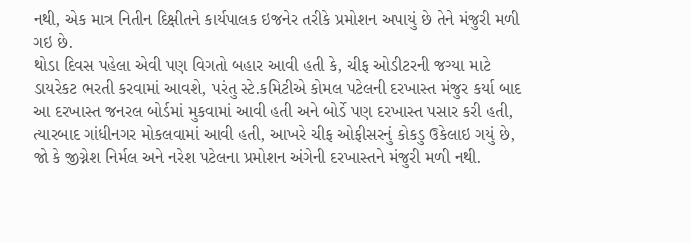નથી, એક માત્ર નિતીન દિક્ષીતને કાર્યપાલક ઇજનેર તરીકે પ્રમોશન અપાયું છે તેને મંજુરી મળી ગઇ છે.
થોડા દિવસ પહેલા એવી પણ વિગતો બહાર આવી હતી કે, ચીફ ઓડીટરની જગ્યા માટે ડાયરેકટ ભરતી કરવામાં આવશે, પરંતુ સ્ટે.કમિટીએ કોમલ પટેલની દરખાસ્ત મંજુર કર્યા બાદ આ દરખાસ્ત જનરલ બોર્ડમાં મુકવામાં આવી હતી અને બોર્ડે પણ દરખાસ્ત પસાર કરી હતી, ત્યારબાદ ગાંધીનગર મોકલવામાં આવી હતી, આખરે ચીફ ઓફીસરનું કોકડુ ઉકેલાઇ ગયું છે, જો કે જીગ્નેશ નિર્મલ અને નરેશ પટેલના પ્રમોશન અંગેની દરખાસ્તને મંજુરી મળી નથી.